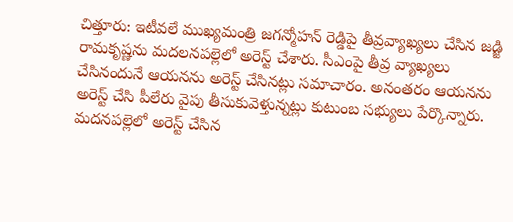చిత్తూరు: ఇటీవలే ముఖ్యమంత్రి జగన్మోహన్ రెడ్డిపై తీవ్రవ్యాఖ్యలు చేసిన జడ్జి రామకృష్ణను మదలనపల్లెలో అరెస్ట్ చేశారు. సీఎంపై తీవ్ర వ్యాఖ్యలు చేసినందునే ఆయనను అరెస్ట్ చేసినట్లు సమాచారం. అనంతరం ఆయనను అరెస్ట్ చేసి పీలేరు వైపు తీసుకువెళ్తున్నట్లు కుటుంబ సభ్యులు పేర్కొన్నారు. మదనపల్లెలో అరెస్ట్ చేసిన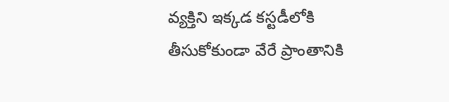వ్యక్తిని ఇక్కడ కస్టడీలోకి తీసుకోకుండా వేరే ప్రాంతానికి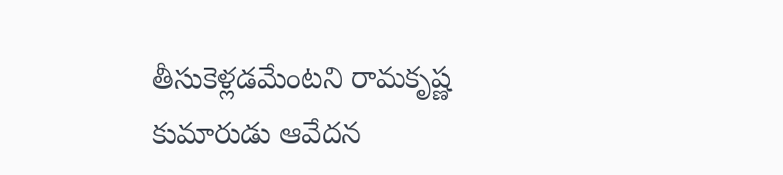తీసుకెళ్లడమేంటని రామకృష్ణ కుమారుడు ఆవేదన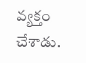వ్యక్తం చేశాడు.